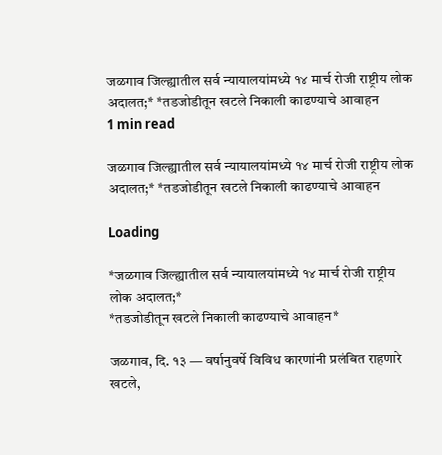जळगाव जिल्ह्यातील सर्व न्यायालयांमध्ये १४ मार्च रोजी राष्ट्रीय लोक अदालत;* *तडजोडीतून खटले निकाली काढण्याचे आवाहन
1 min read

जळगाव जिल्ह्यातील सर्व न्यायालयांमध्ये १४ मार्च रोजी राष्ट्रीय लोक अदालत;* *तडजोडीतून खटले निकाली काढण्याचे आवाहन

Loading

*जळगाव जिल्ह्यातील सर्व न्यायालयांमध्ये १४ मार्च रोजी राष्ट्रीय लोक अदालत;*
*तडजोडीतून खटले निकाली काढण्याचे आवाहन*

जळगाव, दि. १३ — वर्षानुवर्षे विविध कारणांनी प्रलंबित राहणारे खटले,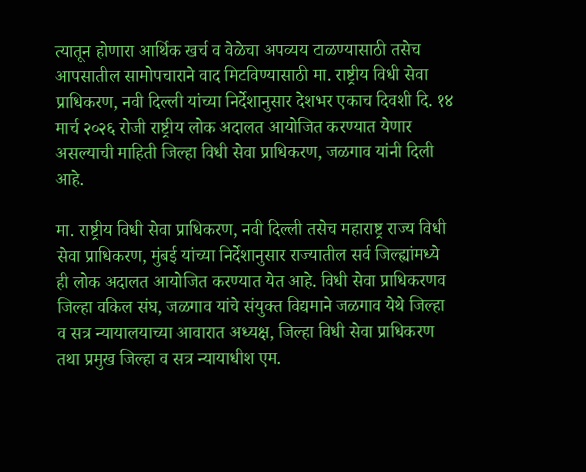त्यातून होणारा आर्थिक खर्च व वेळेचा अपव्यय टाळण्यासाठी तसेच आपसातील सामोपचाराने वाद मिटविण्यासाठी मा. राष्ट्रीय विधी सेवा प्राधिकरण, नवी दिल्ली यांच्या निर्देशानुसार देशभर एकाच दिवशी दि. १४ मार्च २०२६ रोजी राष्ट्रीय लोक अदालत आयोजित करण्यात येणार असल्याची माहिती जिल्हा विधी सेवा प्राधिकरण, जळगाव यांनी दिली आहे.

मा. राष्ट्रीय विधी सेवा प्राधिकरण, नवी दिल्ली तसेच महाराष्ट्र राज्य विधी सेवा प्राधिकरण, मुंबई यांच्या निर्देशानुसार राज्यातील सर्व जिल्ह्यांमध्ये ही लोक अदालत आयोजित करण्यात येत आहे. विधी सेवा प्राधिकरणव जिल्हा वकिल संघ, जळगाव यांचे संयुक्त विद्यमाने जळगाव येथे जिल्हा व सत्र न्यायालयाच्या आवारात अध्यक्ष, जिल्हा विधी सेवा प्राधिकरण तथा प्रमुख जिल्हा व सत्र न्यायाधीश एम.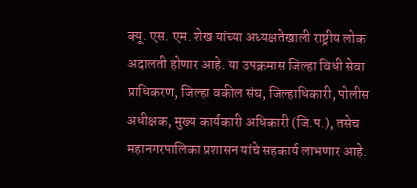क्यू. एस. एम. शेख यांच्या अध्यक्षतेखाली राष्ट्रीय लोक अदालती होणार आहे. या उपक्रमास जिल्हा विधी सेवा प्राधिकरण, जिल्हा वकील संघ, जिल्हाधिकारी, पोलीस अधीक्षक, मुख्य कार्यकारी अधिकारी (जि.प.), तसेच महानगरपालिका प्रशासन यांचे सहकार्य लाभणार आहे.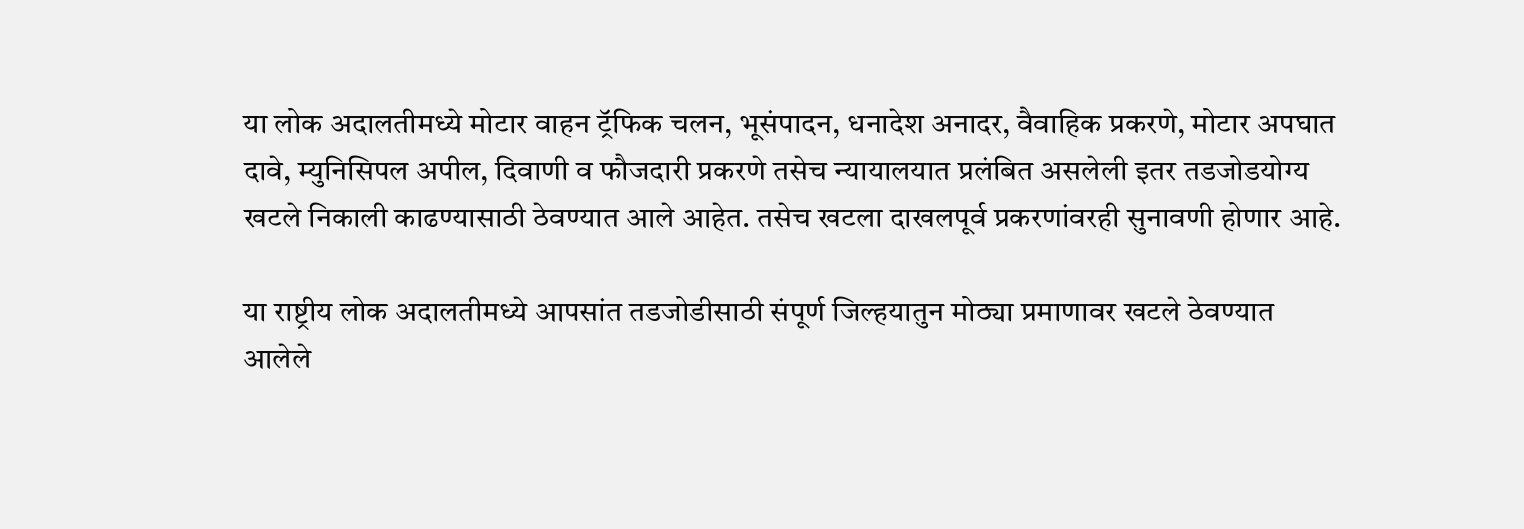या लोक अदालतीमध्ये मोटार वाहन ट्रॅफिक चलन, भूसंपादन, धनादेश अनादर, वैवाहिक प्रकरणे, मोटार अपघात दावे, म्युनिसिपल अपील, दिवाणी व फौजदारी प्रकरणे तसेच न्यायालयात प्रलंबित असलेली इतर तडजोडयोग्य खटले निकाली काढण्यासाठी ठेवण्यात आले आहेत. तसेच खटला दाखलपूर्व प्रकरणांवरही सुनावणी होणार आहे.

या राष्ट्रीय लोक अदालतीमध्ये आपसांत तडजोडीसाठी संपूर्ण जिल्हयातुन मोठ्या प्रमाणावर खटले ठेवण्यात आलेले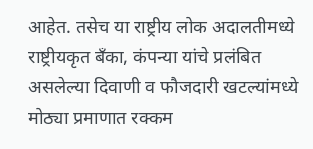आहेत. तसेच या राष्ट्रीय लोक अदालतीमध्ये राष्ट्रीयकृत बँका, कंपन्या यांचे प्रलंबित असलेल्या दिवाणी व फौजदारी खटल्यांमध्ये मोठ्या प्रमाणात रक्कम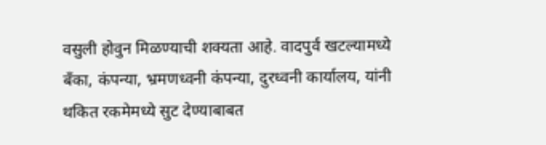वसुली होवुन मिळण्याची शक्यता आहे. वादपुर्व खटल्यामध्ये बँका, कंपन्या, भ्रमणध्वनी कंपन्या, दुरध्वनी कार्यालय, यांनी थकित रकमेमध्ये सुट देण्याबाबत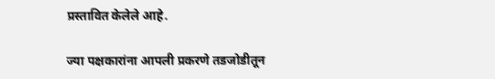प्रस्तावित केलेले आहे.

ज्या पक्षकारांना आपली प्रकरणे तडजोडीतून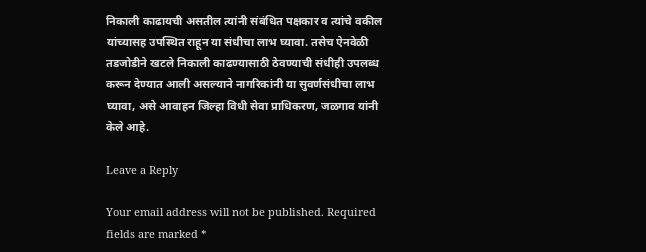निकाली काढायची असतील त्यांनी संबंधित पक्षकार व त्यांचे वकील यांच्यासह उपस्थित राहून या संधीचा लाभ घ्यावा. तसेच ऐनवेळी तडजोडीने खटले निकाली काढण्यासाठी ठेवण्याची संधीही उपलब्ध करून देण्यात आली असल्याने नागरिकांनी या सुवर्णसंधीचा लाभ घ्यावा, असे आवाहन जिल्हा विधी सेवा प्राधिकरण, जळगाव यांनी केले आहे.

Leave a Reply

Your email address will not be published. Required fields are marked *